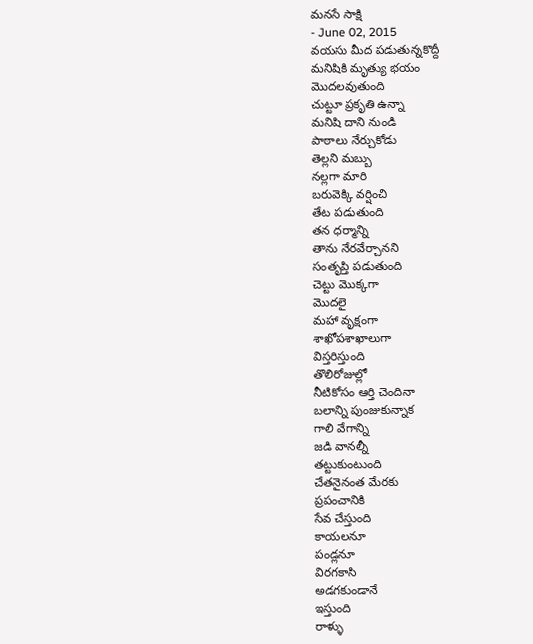మనసే సాక్షి
- June 02, 2015
వయసు మీద పడుతున్నకొద్దీ
మనిషికి మృత్యు భయం
మొదలవుతుంది
చుట్టూ ప్రకృతి ఉన్నా
మనిషి దాని నుండి
పాఠాలు నేర్చుకోడు
తెల్లని మబ్బు
నల్లగా మారి
బరువెక్కి వర్షించి
తేట పడుతుంది
తన ధర్మాన్ని
తాను నేరవేర్చానని
సంతృప్తి పడుతుంది
చెట్టు మొక్కగా
మొదలై
మహా వృక్షంగా
శాఖోపశాఖాలుగా
విస్తరిస్తుంది
తొలిరోజుల్లో
నీటికోసం ఆర్తి చెందినా
బలాన్ని పుంజుకున్నాక
గాలి వేగాన్ని
జడి వానల్నీ
తట్టుకుంటుంది
చేతనైనంత మేరకు
ప్రపంచానికి
సేవ చేస్తుంది
కాయలనూ
పండ్లనూ
విరగకాసి
అడగకుండానే
ఇస్తుంది
రాళ్ళు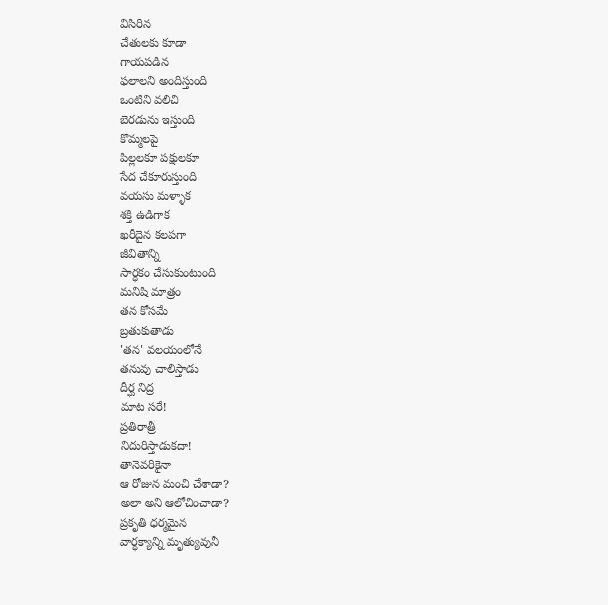విసిరిన
చేతులకు కూడా
గాయపడిన
ఫలాలని అందిస్తుంది
ఒంటిని వలిచి
బెరడును ఇస్తుంది
కొమ్మలపై
పిల్లలకూ పక్షులకూ
సేద చేకూరుస్తుంది
వయసు మళ్ళాక
శక్తి ఉడిగాక
ఖరీదైన కలపగా
జీవితాన్ని
సార్ధకం చేసుకుంటుంది
మనిషి మాత్రం
తన కోసమే
బ్రతుకుతాడు
'తన' వలయంలోనే
తనువు చాలిస్తాడు
దీర్ఘ నిద్ర
మాట సరే!
ప్రతిరాత్రీ
నిదురిస్తాడుకదా!
తానెవరికైనా
ఆ రోజున మంచి చేశాడా?
అలా అని ఆలోచించాడా?
ప్రకృతి ధర్మమైన
వార్ధక్యాన్ని మృత్యువునీ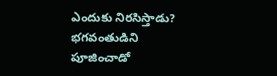ఎందుకు నిరసిస్తాడు?
భగవంతుడిని
పూజించాడో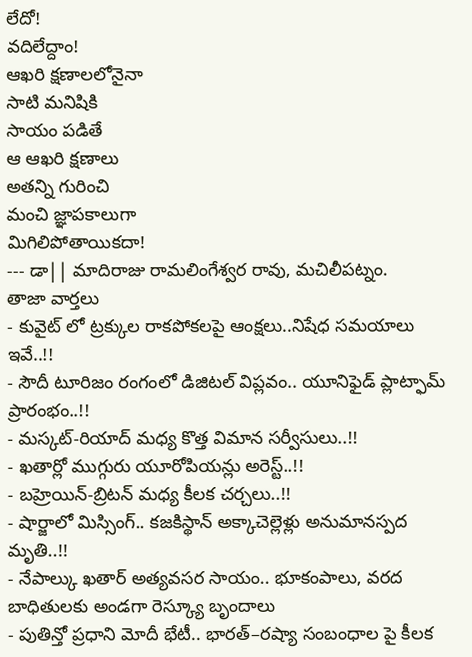లేదో!
వదిలేద్దాం!
ఆఖరి క్షణాలలోనైనా
సాటి మనిషికి
సాయం పడితే
ఆ ఆఖరి క్షణాలు
అతన్ని గురించి
మంచి జ్ఞాపకాలుగా
మిగిలిపోతాయికదా!
--- డా|| మాదిరాజు రామలింగేశ్వర రావు, మచిలీపట్నం.
తాజా వార్తలు
- కువైట్ లో ట్రక్కుల రాకపోకలపై ఆంక్షలు..నిషేధ సమయాలు ఇవే..!!
- సౌదీ టూరిజం రంగంలో డిజిటల్ విప్లవం.. యూనిఫైడ్ ప్లాట్ఫామ్ ప్రారంభం..!!
- మస్కట్-రియాద్ మధ్య కొత్త విమాన సర్వీసులు..!!
- ఖతార్లో ముగ్గురు యూరోపియన్లు అరెస్ట్..!!
- బహ్రెయిన్-బ్రిటన్ మధ్య కీలక చర్చలు..!!
- షార్జాలో మిస్సింగ్.. కజకిస్థాన్ అక్కాచెల్లెళ్లు అనుమానస్పద మృతి..!!
- నేపాల్కు ఖతార్ అత్యవసర సాయం.. భూకంపాలు, వరద బాధితులకు అండగా రెస్క్యూ బృందాలు
- పుతిన్తో ప్రధాని మోదీ భేటీ.. భారత్–రష్యా సంబంధాల పై కీలక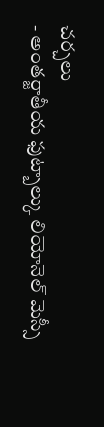చర్చలు
- అంతర్జాతీయ ఫుట్బాల్కు లియోనెల్ మెస్సీ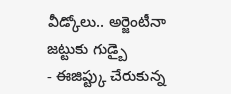వీడ్కోలు.. అర్జెంటీనా జట్టుకు గుడ్బై
- ఈజిప్ట్కు చేరుకున్న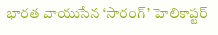భారత వాయుసేన ‘సారంగ్’ హెలికాప్టర్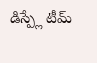డిస్ప్లే టీమ్